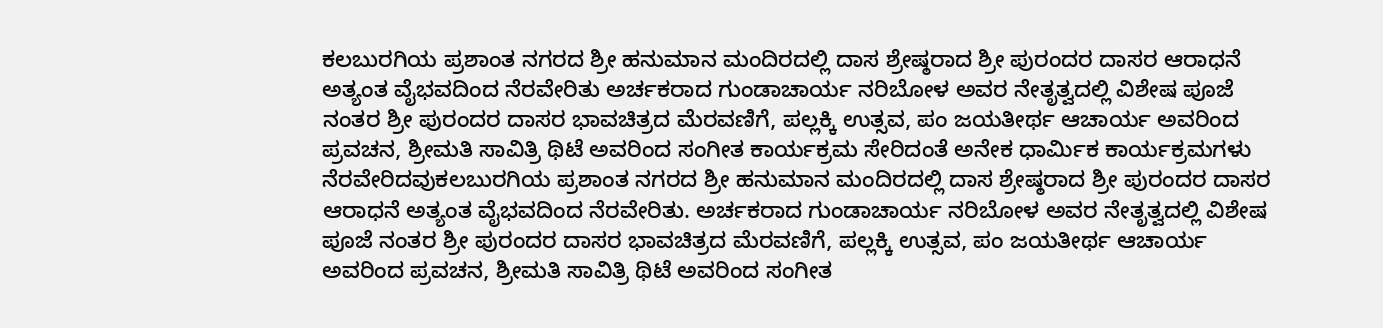ಕಲಬುರಗಿಯ ಪ್ರಶಾಂತ ನಗರದ ಶ್ರೀ ಹನುಮಾನ ಮಂದಿರದಲ್ಲಿ ದಾಸ ಶ್ರೇಷ್ಠರಾದ ಶ್ರೀ ಪುರಂದರ ದಾಸರ ಆರಾಧನೆ ಅತ್ಯಂತ ವೈಭವದಿಂದ ನೆರವೇರಿತು ಅರ್ಚಕರಾದ ಗುಂಡಾಚಾರ್ಯ ನರಿಬೋಳ ಅವರ ನೇತೃತ್ವದಲ್ಲಿ ವಿಶೇಷ ಪೂಜೆ ನಂತರ ಶ್ರೀ ಪುರಂದರ ದಾಸರ ಭಾವಚಿತ್ರದ ಮೆರವಣಿಗೆ, ಪಲ್ಲಕ್ಕಿ ಉತ್ಸವ, ಪಂ ಜಯತೀರ್ಥ ಆಚಾರ್ಯ ಅವರಿಂದ ಪ್ರವಚನ, ಶ್ರೀಮತಿ ಸಾವಿತ್ರಿ ಥಿಟೆ ಅವರಿಂದ ಸಂಗೀತ ಕಾರ್ಯಕ್ರಮ ಸೇರಿದಂತೆ ಅನೇಕ ಧಾರ್ಮಿಕ ಕಾರ್ಯಕ್ರಮಗಳು ನೆರವೇರಿದವುಕಲಬುರಗಿಯ ಪ್ರಶಾಂತ ನಗರದ ಶ್ರೀ ಹನುಮಾನ ಮಂದಿರದಲ್ಲಿ ದಾಸ ಶ್ರೇಷ್ಠರಾದ ಶ್ರೀ ಪುರಂದರ ದಾಸರ ಆರಾಧನೆ ಅತ್ಯಂತ ವೈಭವದಿಂದ ನೆರವೇರಿತು. ಅರ್ಚಕರಾದ ಗುಂಡಾಚಾರ್ಯ ನರಿಬೋಳ ಅವರ ನೇತೃತ್ವದಲ್ಲಿ ವಿಶೇಷ ಪೂಜೆ ನಂತರ ಶ್ರೀ ಪುರಂದರ ದಾಸರ ಭಾವಚಿತ್ರದ ಮೆರವಣಿಗೆ, ಪಲ್ಲಕ್ಕಿ ಉತ್ಸವ, ಪಂ ಜಯತೀರ್ಥ ಆಚಾರ್ಯ ಅವರಿಂದ ಪ್ರವಚನ, ಶ್ರೀಮತಿ ಸಾವಿತ್ರಿ ಥಿಟೆ ಅವರಿಂದ ಸಂಗೀತ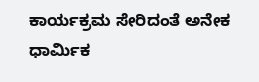ಕಾರ್ಯಕ್ರಮ ಸೇರಿದಂತೆ ಅನೇಕ ಧಾರ್ಮಿಕ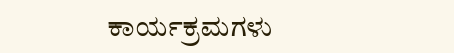ಕಾರ್ಯಕ್ರಮಗಳು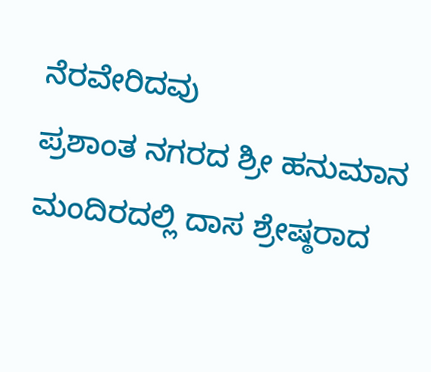ನೆರವೇರಿದವು
ಪ್ರಶಾಂತ ನಗರದ ಶ್ರೀ ಹನುಮಾನ ಮಂದಿರದಲ್ಲಿ ದಾಸ ಶ್ರೇಷ್ಠರಾದ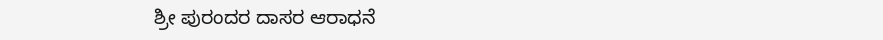ಶ್ರೀ ಪುರಂದರ ದಾಸರ ಆರಾಧನೆ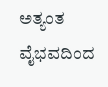ಅತ್ಯಂತ ವೈಭವದಿಂದ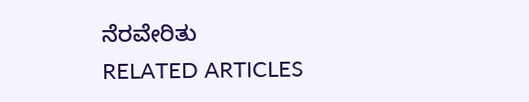ನೆರವೇರಿತು
RELATED ARTICLES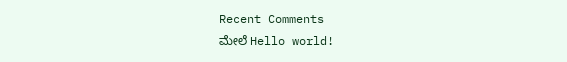Recent Comments
ಮೇಲೆ Hello world!